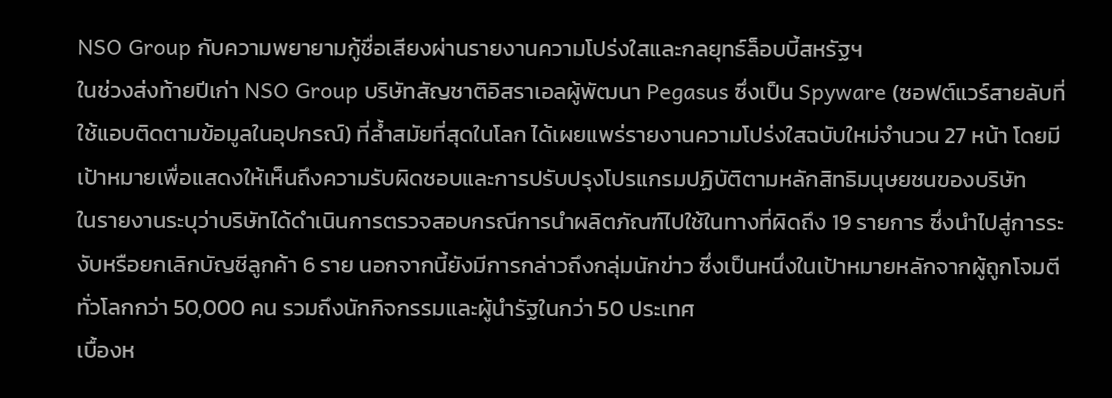NSO Group กับความพยายามกู้ชื่อเสียงผ่านรายงานความโปร่งใสและกลยุทธ์ล็อบบี้สหรัฐฯ
ในช่วงส่งท้ายปีเก่า NSO Group บริษัทสัญชาติอิสราเอลผู้พัฒนา Pegasus ซึ่งเป็น Spyware (ซอฟต์แวร์สายลับที่ใช้แอบติดตามข้อมูลในอุปกรณ์) ที่ล้ำสมัยที่สุดในโลก ได้เผยแพร่รายงานความโปร่งใสฉบับใหม่จำนวน 27 หน้า โดยมีเป้าหมายเพื่อแสดงให้เห็นถึงความรับผิดชอบและการปรับปรุงโปรแกรมปฏิบัติตามหลักสิทธิมนุษยชนของบริษัท
ในรายงานระบุว่าบริษัทได้ดำเนินการตรวจสอบกรณีการนำผลิตภัณฑ์ไปใช้ในทางที่ผิดถึง 19 รายการ ซึ่งนำไปสู่การระงับหรือยกเลิกบัญชีลูกค้า 6 ราย นอกจากนี้ยังมีการกล่าวถึงกลุ่มนักข่าว ซึ่งเป็นหนึ่งในเป้าหมายหลักจากผู้ถูกโจมตีทั่วโลกกว่า 50,000 คน รวมถึงนักกิจกรรมและผู้นำรัฐในกว่า 50 ประเทศ
เบื้องห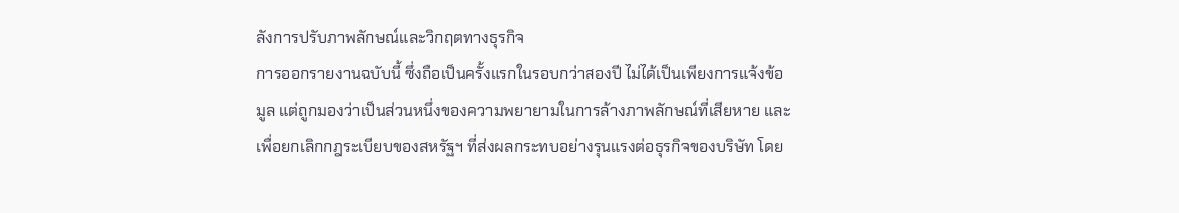ลังการปรับภาพลักษณ์และวิกฤตทางธุรกิจ
การออกรายงานฉบับนี้ ซึ่งถือเป็นครั้งแรกในรอบกว่าสองปี ไม่ได้เป็นเพียงการแจ้งข้อมูล แต่ถูกมองว่าเป็นส่วนหนึ่งของความพยายามในการล้างภาพลักษณ์ที่เสียหาย และเพื่อยกเลิกกฎระเบียบของสหรัฐฯ ที่ส่งผลกระทบอย่างรุนแรงต่อธุรกิจของบริษัท โดย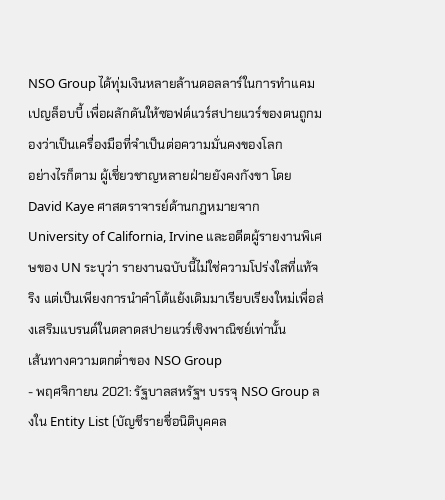NSO Group ได้ทุ่มเงินหลายล้านดอลลาร์ในการทำแคมเปญล็อบบี้ เพื่อผลักดันให้ซอฟต์แวร์สปายแวร์ของตนถูกมองว่าเป็นเครื่องมือที่จำเป็นต่อความมั่นคงของโลก
อย่างไรก็ตาม ผู้เชี่ยวชาญหลายฝ่ายยังคงกังขา โดย David Kaye ศาสตราจารย์ด้านกฎหมายจาก University of California, Irvine และอดีตผู้รายงานพิเศษของ UN ระบุว่า รายงานฉบับนี้ไม่ใช่ความโปร่งใสที่แท้จริง แต่เป็นเพียงการนำคำโต้แย้งเดิมมาเรียบเรียงใหม่เพื่อส่งเสริมแบรนด์ในตลาดสปายแวร์เชิงพาณิชย์เท่านั้น
เส้นทางความตกต่ำของ NSO Group
- พฤศจิกายน 2021: รัฐบาลสหรัฐฯ บรรจุ NSO Group ลงใน Entity List (บัญชีรายชื่อนิติบุคคล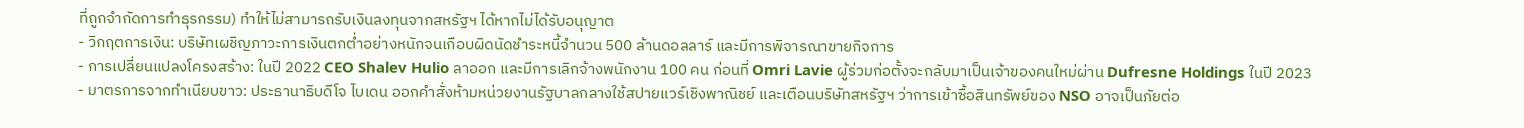ที่ถูกจำกัดการทำธุรกรรม) ทำให้ไม่สามารถรับเงินลงทุนจากสหรัฐฯ ได้หากไม่ได้รับอนุญาต
- วิกฤตการเงิน: บริษัทเผชิญภาวะการเงินตกต่ำอย่างหนักจนเกือบผิดนัดชำระหนี้จำนวน 500 ล้านดอลลาร์ และมีการพิจารณาขายกิจการ
- การเปลี่ยนแปลงโครงสร้าง: ในปี 2022 CEO Shalev Hulio ลาออก และมีการเลิกจ้างพนักงาน 100 คน ก่อนที่ Omri Lavie ผู้ร่วมก่อตั้งจะกลับมาเป็นเจ้าของคนใหม่ผ่าน Dufresne Holdings ในปี 2023
- มาตรการจากทำเนียบขาว: ประธานาธิบดีโจ ไบเดน ออกคำสั่งห้ามหน่วยงานรัฐบาลกลางใช้สปายแวร์เชิงพาณิชย์ และเตือนบริษัทสหรัฐฯ ว่าการเข้าซื้อสินทรัพย์ของ NSO อาจเป็นภัยต่อ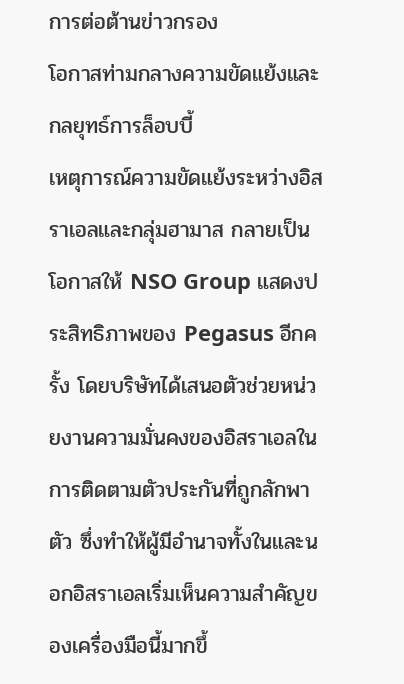การต่อต้านข่าวกรอง
โอกาสท่ามกลางความขัดแย้งและกลยุทธ์การล็อบบี้
เหตุการณ์ความขัดแย้งระหว่างอิสราเอลและกลุ่มฮามาส กลายเป็นโอกาสให้ NSO Group แสดงประสิทธิภาพของ Pegasus อีกครั้ง โดยบริษัทได้เสนอตัวช่วยหน่วยงานความมั่นคงของอิสราเอลในการติดตามตัวประกันที่ถูกลักพาตัว ซึ่งทำให้ผู้มีอำนาจทั้งในและนอกอิสราเอลเริ่มเห็นความสำคัญของเครื่องมือนี้มากขึ้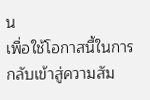น
เพื่อใช้โอกาสนี้ในการกลับเข้าสู่ความสัม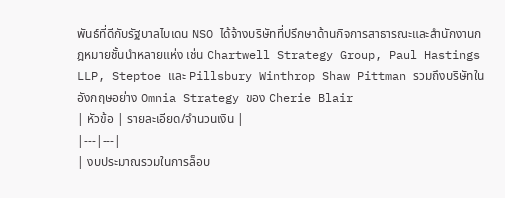พันธ์ที่ดีกับรัฐบาลไบเดน NSO ได้จ้างบริษัทที่ปรึกษาด้านกิจการสาธารณะและสำนักงานกฎหมายชั้นนำหลายแห่ง เช่น Chartwell Strategy Group, Paul Hastings LLP, Steptoe และ Pillsbury Winthrop Shaw Pittman รวมถึงบริษัทในอังกฤษอย่าง Omnia Strategy ของ Cherie Blair
| หัวข้อ | รายละเอียด/จำนวนเงิน |
|---|---|
| งบประมาณรวมในการล็อบ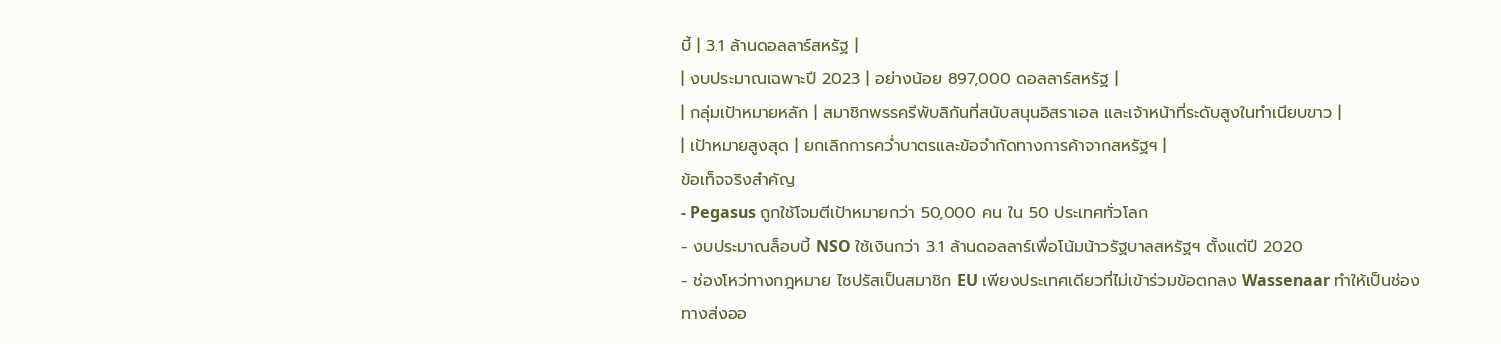บี้ | 3.1 ล้านดอลลาร์สหรัฐ |
| งบประมาณเฉพาะปี 2023 | อย่างน้อย 897,000 ดอลลาร์สหรัฐ |
| กลุ่มเป้าหมายหลัก | สมาชิกพรรครีพับลิกันที่สนับสนุนอิสราเอล และเจ้าหน้าที่ระดับสูงในทำเนียบขาว |
| เป้าหมายสูงสุด | ยกเลิกการคว่ำบาตรและข้อจำกัดทางการค้าจากสหรัฐฯ |
ข้อเท็จจริงสำคัญ
- Pegasus ถูกใช้โจมตีเป้าหมายกว่า 50,000 คน ใน 50 ประเทศทั่วโลก
- งบประมาณล็อบบี้ NSO ใช้เงินกว่า 3.1 ล้านดอลลาร์เพื่อโน้มน้าวรัฐบาลสหรัฐฯ ตั้งแต่ปี 2020
- ช่องโหว่ทางกฎหมาย ไซปรัสเป็นสมาชิก EU เพียงประเทศเดียวที่ไม่เข้าร่วมข้อตกลง Wassenaar ทำให้เป็นช่องทางส่งออ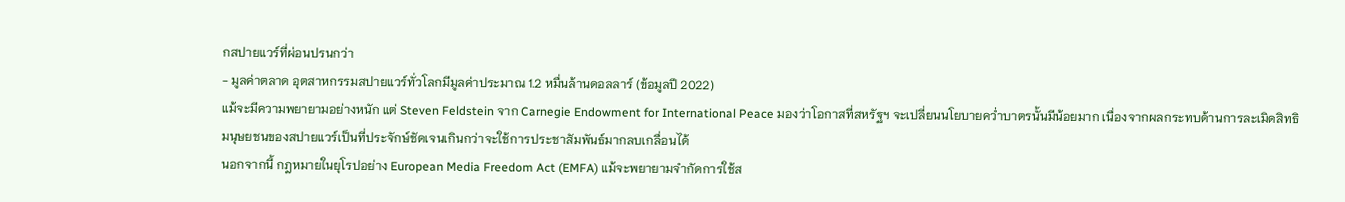กสปายแวร์ที่ผ่อนปรนกว่า
- มูลค่าตลาด อุตสาหกรรมสปายแวร์ทั่วโลกมีมูลค่าประมาณ 1.2 หมื่นล้านดอลลาร์ (ข้อมูลปี 2022)
แม้จะมีความพยายามอย่างหนัก แต่ Steven Feldstein จาก Carnegie Endowment for International Peace มองว่าโอกาสที่สหรัฐฯ จะเปลี่ยนนโยบายคว่ำบาตรนั้นมีน้อยมาก เนื่องจากผลกระทบด้านการละเมิดสิทธิมนุษยชนของสปายแวร์เป็นที่ประจักษ์ชัดเจนเกินกว่าจะใช้การประชาสัมพันธ์มากลบเกลื่อนได้
นอกจากนี้ กฎหมายในยุโรปอย่าง European Media Freedom Act (EMFA) แม้จะพยายามจำกัดการใช้ส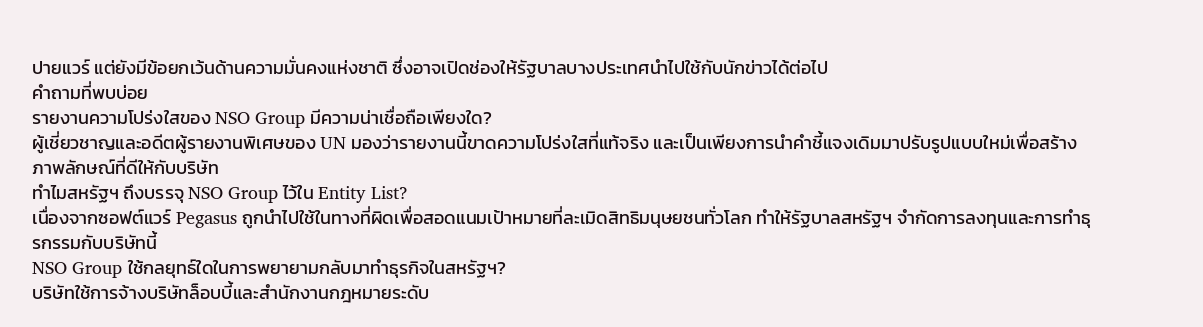ปายแวร์ แต่ยังมีข้อยกเว้นด้านความมั่นคงแห่งชาติ ซึ่งอาจเปิดช่องให้รัฐบาลบางประเทศนำไปใช้กับนักข่าวได้ต่อไป
คำถามที่พบบ่อย
รายงานความโปร่งใสของ NSO Group มีความน่าเชื่อถือเพียงใด?
ผู้เชี่ยวชาญและอดีตผู้รายงานพิเศษของ UN มองว่ารายงานนี้ขาดความโปร่งใสที่แท้จริง และเป็นเพียงการนำคำชี้แจงเดิมมาปรับรูปแบบใหม่เพื่อสร้างภาพลักษณ์ที่ดีให้กับบริษัท
ทำไมสหรัฐฯ ถึงบรรจุ NSO Group ไว้ใน Entity List?
เนื่องจากซอฟต์แวร์ Pegasus ถูกนำไปใช้ในทางที่ผิดเพื่อสอดแนมเป้าหมายที่ละเมิดสิทธิมนุษยชนทั่วโลก ทำให้รัฐบาลสหรัฐฯ จำกัดการลงทุนและการทำธุรกรรมกับบริษัทนี้
NSO Group ใช้กลยุทธ์ใดในการพยายามกลับมาทำธุรกิจในสหรัฐฯ?
บริษัทใช้การจ้างบริษัทล็อบบี้และสำนักงานกฎหมายระดับ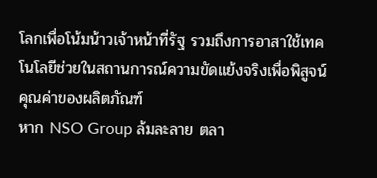โลกเพื่อโน้มน้าวเจ้าหน้าที่รัฐ รวมถึงการอาสาใช้เทคโนโลยีช่วยในสถานการณ์ความขัดแย้งจริงเพื่อพิสูจน์คุณค่าของผลิตภัณฑ์
หาก NSO Group ล้มละลาย ตลา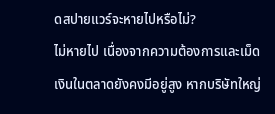ดสปายแวร์จะหายไปหรือไม่?
ไม่หายไป เนื่องจากความต้องการและเม็ดเงินในตลาดยังคงมีอยู่สูง หากบริษัทใหญ่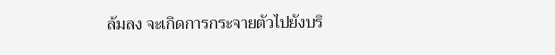ล้มลง จะเกิดการกระจายตัวไปยังบริ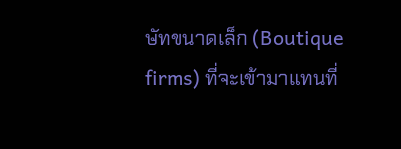ษัทขนาดเล็ก (Boutique firms) ที่จะเข้ามาแทนที่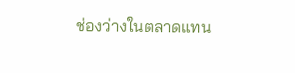ช่องว่างในตลาดแทน